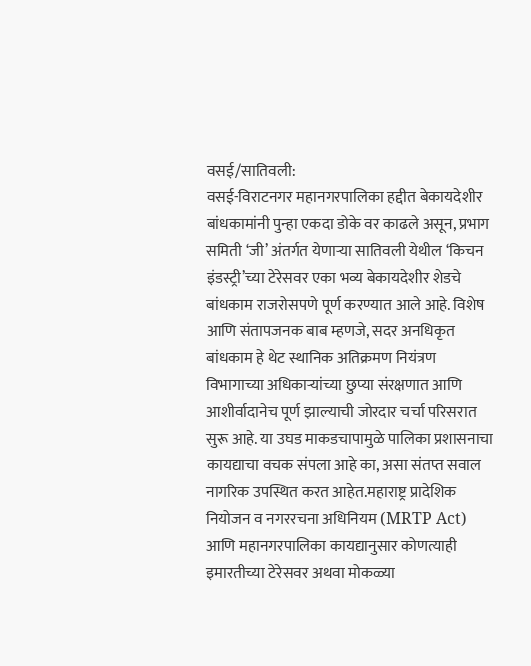वसई/सातिवली:
वसई-विराटनगर महानगरपालिका हद्दीत बेकायदेशीर बांधकामांनी पुन्हा एकदा डोके वर काढले असून, प्रभाग समिती ‘जी’ अंतर्गत येणाऱ्या सातिवली येथील ‘किचन इंडस्ट्री’च्या टेरेसवर एका भव्य बेकायदेशीर शेडचे बांधकाम राजरोसपणे पूर्ण करण्यात आले आहे. विशेष आणि संतापजनक बाब म्हणजे, सदर अनधिकृत बांधकाम हे थेट स्थानिक अतिक्रमण नियंत्रण विभागाच्या अधिकाऱ्यांच्या छुप्या संरक्षणात आणि आशीर्वादानेच पूर्ण झाल्याची जोरदार चर्चा परिसरात सुरू आहे. या उघड माकडचापामुळे पालिका प्रशासनाचा कायद्याचा वचक संपला आहे का, असा संतप्त सवाल नागरिक उपस्थित करत आहेत.महाराष्ट्र प्रादेशिक नियोजन व नगररचना अधिनियम (MRTP Act) आणि महानगरपालिका कायद्यानुसार कोणत्याही इमारतीच्या टेरेसवर अथवा मोकळ्या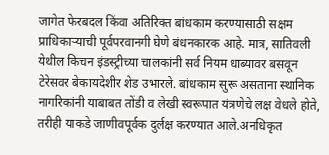जागेत फेरबदल किंवा अतिरिक्त बांधकाम करण्यासाठी सक्षम प्राधिकाऱ्याची पूर्वपरवानगी घेणे बंधनकारक आहे. मात्र, सातिवली येथील किचन इंडस्ट्रीच्या चालकांनी सर्व नियम धाब्यावर बसवून टेरेसवर बेकायदेशीर शेड उभारले. बांधकाम सुरू असताना स्थानिक नागरिकांनी याबाबत तोंडी व लेखी स्वरूपात यंत्रणेचे लक्ष वेधले होते, तरीही याकडे जाणीवपूर्वक दुर्लक्ष करण्यात आले.अनधिकृत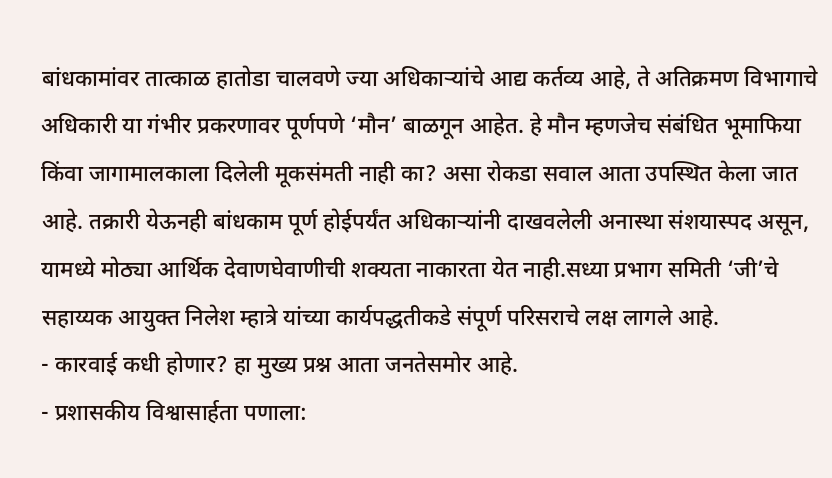बांधकामांवर तात्काळ हातोडा चालवणे ज्या अधिकाऱ्यांचे आद्य कर्तव्य आहे, ते अतिक्रमण विभागाचे अधिकारी या गंभीर प्रकरणावर पूर्णपणे ‘मौन’ बाळगून आहेत. हे मौन म्हणजेच संबंधित भूमाफिया किंवा जागामालकाला दिलेली मूकसंमती नाही का? असा रोकडा सवाल आता उपस्थित केला जात आहे. तक्रारी येऊनही बांधकाम पूर्ण होईपर्यंत अधिकाऱ्यांनी दाखवलेली अनास्था संशयास्पद असून, यामध्ये मोठ्या आर्थिक देवाणघेवाणीची शक्यता नाकारता येत नाही.सध्या प्रभाग समिती ‘जी’चे सहाय्यक आयुक्त निलेश म्हात्रे यांच्या कार्यपद्धतीकडे संपूर्ण परिसराचे लक्ष लागले आहे.
- कारवाई कधी होणार? हा मुख्य प्रश्न आता जनतेसमोर आहे.
- प्रशासकीय विश्वासार्हता पणाला: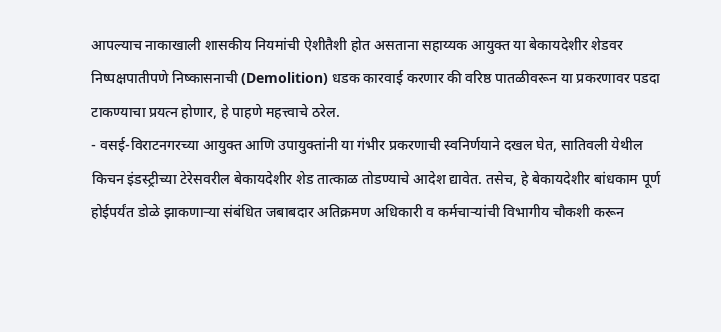आपल्याच नाकाखाली शासकीय नियमांची ऐशीतैशी होत असताना सहाय्यक आयुक्त या बेकायदेशीर शेडवर निष्पक्षपातीपणे निष्कासनाची (Demolition) धडक कारवाई करणार की वरिष्ठ पातळीवरून या प्रकरणावर पडदा टाकण्याचा प्रयत्न होणार, हे पाहणे महत्त्वाचे ठरेल.
- वसई-विराटनगरच्या आयुक्त आणि उपायुक्तांनी या गंभीर प्रकरणाची स्वनिर्णयाने दखल घेत, सातिवली येथील किचन इंडस्ट्रीच्या टेरेसवरील बेकायदेशीर शेड तात्काळ तोडण्याचे आदेश द्यावेत. तसेच, हे बेकायदेशीर बांधकाम पूर्ण होईपर्यंत डोळे झाकणाऱ्या संबंधित जबाबदार अतिक्रमण अधिकारी व कर्मचाऱ्यांची विभागीय चौकशी करून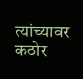त्यांच्यावर कठोर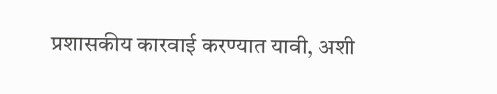प्रशासकीय कारवाई करण्यात यावी, अशी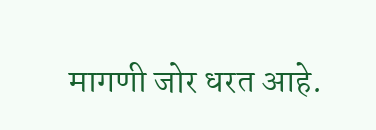मागणी जोर धरत आहे.